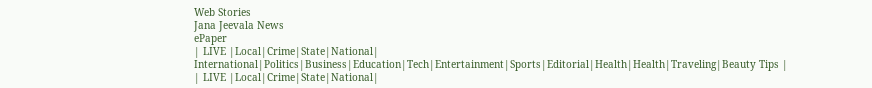Web Stories
Jana Jeevala News
ePaper
| LIVE |Local|Crime|State|National| International|Politics|Business|Education|Tech|Entertainment|Sports|Editorial|Health|Health|Traveling|Beauty Tips |
| LIVE |Local|Crime|State|National|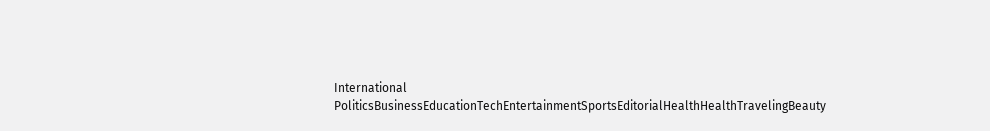International
PoliticsBusinessEducationTechEntertainmentSportsEditorialHealthHealthTravelingBeauty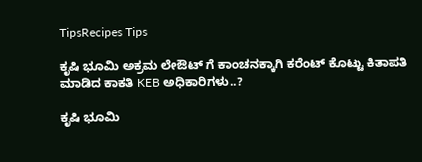TipsRecipes Tips

ಕೃಷಿ ಭೂಮಿ ಅಕ್ರಮ ಲೇಔಟ್ ಗೆ ಕಾಂಚನಕ್ಕಾಗಿ ಕರೆಂಟ್ ಕೊಟ್ಟು ಕಿತಾಪತಿ ಮಾಡಿದ ಕಾಕತಿ KEB ಅಧಿಕಾರಿಗಳು..?

ಕೃಷಿ ಭೂಮಿ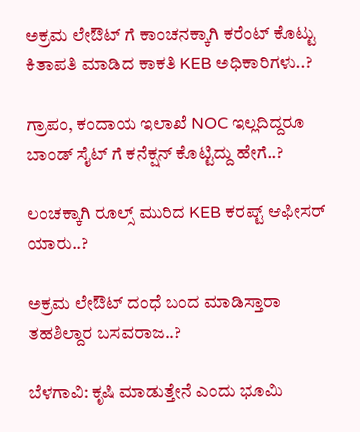ಅಕ್ರಮ ಲೇಔಟ್ ಗೆ ಕಾಂಚನಕ್ಕಾಗಿ ಕರೆಂಟ್ ಕೊಟ್ಟು ಕಿತಾಪತಿ ಮಾಡಿದ ಕಾಕತಿ KEB ಅಧಿಕಾರಿಗಳು..?

ಗ್ರಾಪಂ, ಕಂದಾಯ ಇಲಾಖೆ NOC ಇಲ್ಲದಿದ್ದರೂ ಬಾಂಡ್ ಸೈಟ್ ಗೆ ಕನೆಕ್ಷನ್ ಕೊಟ್ಟಿದ್ದು ಹೇಗೆ..?

ಲಂಚಕ್ಕಾಗಿ ರೂಲ್ಸ್ ಮುರಿದ KEB ಕರಪ್ಟ್ ಆಫೀಸರ್ ಯಾರು..?

ಅಕ್ರಮ ಲೇಔಟ್ ದಂಧೆ ಬಂದ ಮಾಡಿಸ್ತಾರಾ ತಹಶಿಲ್ದಾರ ಬಸವರಾಜ..?

ಬೆಳಗಾವಿ: ಕೃಷಿ ಮಾಡುತ್ತೇನೆ ಎಂದು ಭೂಮಿ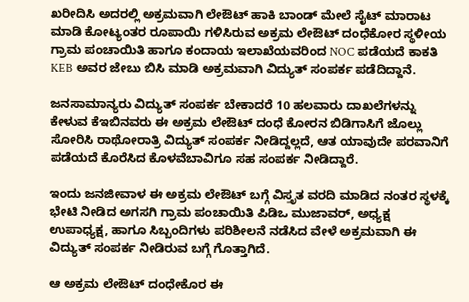ಖರೀದಿಸಿ ಅದರಲ್ಲಿ ಅಕ್ರಮವಾಗಿ ಲೇಔಟ್ ಹಾಕಿ ಬಾಂಡ್ ಮೇಲೆ ಸೈಟ್ ಮಾರಾಟ ಮಾಡಿ ಕೋಟ್ಯಂತರ ರೂಪಾಯಿ ಗಳಿಸಿರುವ ಅಕ್ರಮ ಲೇಔಟ್ ದಂಧೆಕೋರ ಸ್ಥಳೀಯ ಗ್ರಾಮ ಪಂಚಾಯಿತಿ ಹಾಗೂ ಕಂದಾಯ ಇಲಾಖೆಯವರಿಂದ NOC ಪಡೆಯದೆ ಕಾಕತಿ KEB ಅವರ ಜೇಬು ಬಿಸಿ ಮಾಡಿ ಅಕ್ರಮವಾಗಿ ವಿದ್ಯುತ್ ಸಂಪರ್ಕ ಪಡೆದಿದ್ದಾನೆ.

ಜನಸಾಮಾನ್ಯರು ವಿದ್ಯುತ್ ಸಂಪರ್ಕ ಬೇಕಾದರೆ 10 ಹಲವಾರು ದಾಖಲೆಗಳನ್ನು ಕೇಳುವ ಕೆಇಬಿನವರು ಈ ಅಕ್ರಮ ಲೇಔಟ್ ದಂಧೆ ಕೋರನ ಬಿಡಿಗಾಸಿಗೆ ಜೊಲ್ಲು ಸೋರಿಸಿ ರಾಥೋರಾತ್ರಿ ವಿದ್ಯುತ್ ಸಂಪರ್ಕ ನೀಡಿದ್ದಲ್ಲದೆ, ಆತ ಯಾವುದೇ ಪರವಾನಿಗೆ ಪಡೆಯದೆ ಕೊರೆಸಿದ ಕೊಳವೆಬಾವಿಗೂ ಸಹ ಸಂಪರ್ಕ ನೀಡಿದ್ದಾರೆ.

ಇಂದು ಜನಜೀವಾಳ ಈ ಅಕ್ರಮ ಲೇಔಟ್ ಬಗ್ಗೆ ವಿಸ್ತೃತ ವರದಿ ಮಾಡಿದ ನಂತರ ಸ್ಥಳಕ್ಕೆ ಭೇಟಿ ನೀಡಿದ ಅಗಸಗಿ ಗ್ರಾಮ ಪಂಚಾಯಿತಿ ಪಿಡಿಒ ಮುಜಾವರ್, ಅಧ್ಯಕ್ಷ ಉಪಾಧ್ಯಕ್ಷ, ಹಾಗೂ ಸಿಬ್ಬಂದಿಗಳು ಪರಿಶೀಲನೆ ನಡೆಸಿದ ವೇಳೆ ಅಕ್ರಮವಾಗಿ ಈ ವಿದ್ಯುತ್ ಸಂಪರ್ಕ ನೀಡಿರುವ ಬಗ್ಗೆ ಗೊತ್ತಾಗಿದೆ.

ಆ ಅಕ್ರಮ ಲೇಔಟ್ ದಂಧೇಕೊರ ಈ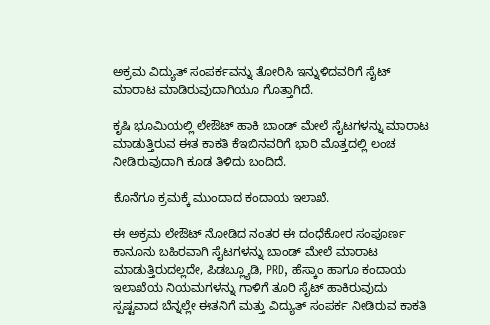ಅಕ್ರಮ ವಿದ್ಯುತ್ ಸಂಪರ್ಕವನ್ನು ತೋರಿಸಿ ಇನ್ನುಳಿದವರಿಗೆ ಸೈಟ್ ಮಾರಾಟ ಮಾಡಿರುವುದಾಗಿಯೂ ಗೊತ್ತಾಗಿದೆ.

ಕೃಷಿ ಭೂಮಿಯಲ್ಲಿ ಲೇಔಟ್ ಹಾಕಿ ಬಾಂಡ್ ಮೇಲೆ ಸೈಟಗಳನ್ನು ಮಾರಾಟ ಮಾಡುತ್ತಿರುವ ಈತ ಕಾಕತಿ ಕೆಇಬಿನವರಿಗೆ ಭಾರಿ ಮೊತ್ತದಲ್ಲಿ ಲಂಚ ನೀಡಿರುವುದಾಗಿ ಕೂಡ ತಿಳಿದು ಬಂದಿದೆ.

ಕೊನೆಗೂ ಕ್ರಮಕ್ಕೆ ಮುಂದಾದ ಕಂದಾಯ ಇಲಾಖೆ.

ಈ ಅಕ್ರಮ ಲೇಔಟ್ ನೋಡಿದ ನಂತರ ಈ ದಂಧೆಕೋರ ಸಂಪೂರ್ಣ ಕಾನೂನು ಬಹಿರವಾಗಿ ಸೈಟಗಳನ್ನು ಬಾಂಡ್ ಮೇಲೆ ಮಾರಾಟ ಮಾಡುತ್ತಿರುದಲ್ಲದೇ, ಪಿಡಬ್ಲ್ಯೂಡಿ, PRD, ಹೆಸ್ಕಾಂ ಹಾಗೂ ಕಂದಾಯ ಇಲಾಖೆಯ ನಿಯಮಗಳನ್ನು ಗಾಳಿಗೆ ತೂರಿ ಸೈಟ್ ಹಾಕಿರುವುದು ಸ್ಪಷ್ಟವಾದ ಬೆನ್ನಲ್ಲೇ ಈತನಿಗೆ ಮತ್ತು ವಿದ್ಯುತ್ ಸಂಪರ್ಕ ನೀಡಿರುವ ಕಾಕತಿ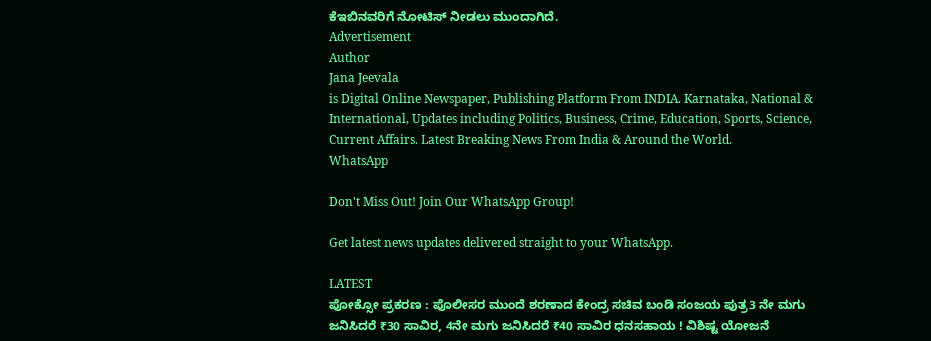ಕೆಇಬಿನವರಿಗೆ ನೋಟಿಸ್ ನೀಡಲು ಮುಂದಾಗಿದೆ.
Advertisement
Author
Jana Jeevala
is Digital Online Newspaper, Publishing Platform From INDIA. Karnataka, National & International, Updates including Politics, Business, Crime, Education, Sports, Science, Current Affairs. Latest Breaking News From India & Around the World.
WhatsApp

Don't Miss Out! Join Our WhatsApp Group!

Get latest news updates delivered straight to your WhatsApp.

LATEST
ಪೋಕ್ಸೋ ಪ್ರಕರಣ : ಪೊಲೀಸರ ಮುಂದೆ ಶರಣಾದ ಕೇಂದ್ರ ಸಚಿವ ಬಂಡಿ ಸಂಜಯ ಪುತ್ರ3 ನೇ ಮಗು ಜನಿಸಿದರೆ ₹30 ಸಾವಿರ, 4ನೇ ಮಗು ಜನಿಸಿದರೆ ₹40 ಸಾವಿರ ಧನಸಹಾಯ ! ವಿಶಿಷ್ಟ ಯೋಜನೆ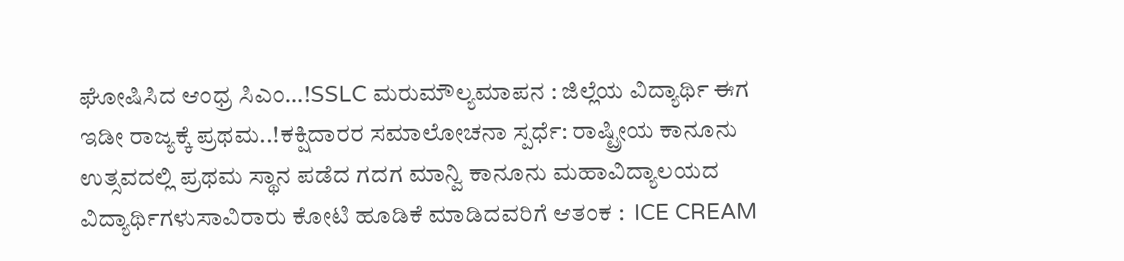ಘೋಷಿಸಿದ ಆಂಧ್ರ ಸಿಎಂ…!SSLC ಮರುಮೌಲ್ಯಮಾಪನ : ಜಿಲ್ಲೆಯ ವಿದ್ಯಾರ್ಥಿ ಈಗ ಇಡೀ ರಾಜ್ಯಕ್ಕೆ ಪ್ರಥಮ..!ಕಕ್ಷಿದಾರರ ಸಮಾಲೋಚನಾ ಸ್ಪರ್ಧೆ: ರಾಷ್ಟ್ರೀಯ ಕಾನೂನು ಉತ್ಸವದಲ್ಲಿ ಪ್ರಥಮ ಸ್ಥಾನ ಪಡೆದ ಗದಗ ಮಾನ್ವಿ ಕಾನೂನು ಮಹಾವಿದ್ಯಾಲಯದ ವಿದ್ಯಾರ್ಥಿಗಳುಸಾವಿರಾರು ಕೋಟಿ ಹೂಡಿಕೆ ಮಾಡಿದವರಿಗೆ ಆತಂಕ :  ICE CREAM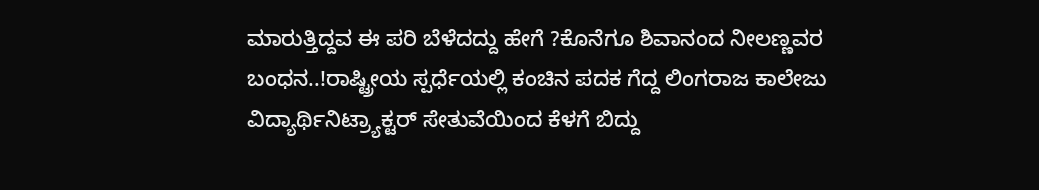ಮಾರುತ್ತಿದ್ದವ ಈ ಪರಿ ಬೆಳೆದದ್ದು ಹೇಗೆ ?ಕೊನೆಗೂ ಶಿವಾನಂದ ನೀಲಣ್ಣವರ ಬಂಧನ..!ರಾಷ್ಟ್ರೀಯ ಸ್ಪರ್ಧೆಯಲ್ಲಿ ಕಂಚಿನ ಪದಕ ಗೆದ್ದ ಲಿಂಗರಾಜ ಕಾಲೇಜು ವಿದ್ಯಾರ್ಥಿನಿಟ್ರ್ಯಾಕ್ಟರ್ ಸೇತುವೆಯಿಂದ ಕೆಳಗೆ ಬಿದ್ದು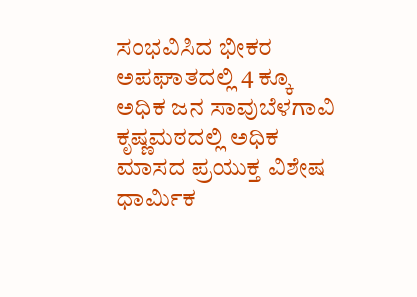ಸಂಭವಿಸಿದ ಭೀಕರ ಅಪಘಾತದಲ್ಲಿ 4 ಕ್ಕೂ ಅಧಿಕ ಜನ ಸಾವುಬೆಳಗಾವಿ ಕೃಷ್ಣಮಠದಲ್ಲಿ ಅಧಿಕ ಮಾಸದ ಪ್ರಯುಕ್ತ ವಿಶೇಷ ಧಾರ್ಮಿಕ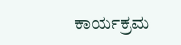ಕಾರ್ಯಕ್ರಮ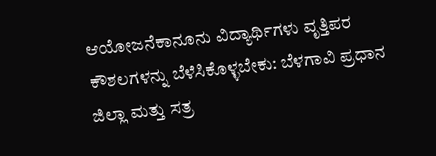ಆಯೋಜನೆಕಾನೂನು ವಿದ್ಯಾರ್ಥಿಗಳು ವೃತ್ತಿಪರ ಕೌಶಲಗಳನ್ನು ಬೆಳೆಸಿಕೊಳ್ಳಬೇಕು: ಬೆಳಗಾವಿ ಪ್ರಧಾನ ಜಿಲ್ಲಾ ಮತ್ತು ಸತ್ರ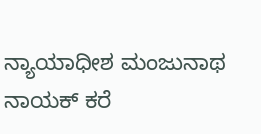ನ್ಯಾಯಾಧೀಶ ಮಂಜುನಾಥ ನಾಯಕ್ ಕರೆ